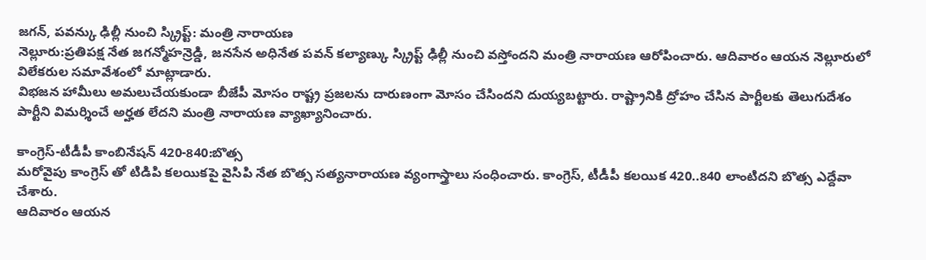జగన్, పవన్కు ఢిల్లీ నుంచి స్క్రిప్ట్: మంత్రి నారాయణ
నెల్లూరు:ప్రతిపక్ష నేత జగన్మోహన్రెడ్డి, జనసేన అధినేత పవన్ కల్యాణ్కు స్క్రిప్ట్ ఢిల్లీ నుంచి వస్తోందని మంత్రి నారాయణ ఆరోపించారు. ఆదివారం ఆయన నెల్లూరులో విలేకరుల సమావేశంలో మాట్లాడారు.
విభజన హామీలు అమలుచేయకుండా బీజేపీ మోసం రాష్ట్ర ప్రజలను దారుణంగా మోసం చేసిందని దుయ్యబట్టారు. రాష్ట్రానికి ద్రోహం చేసిన పార్టీలకు తెలుగుదేశం పార్టీని విమర్శించే అర్హత లేదని మంత్రి నారాయణ వ్యాఖ్యానించారు.

కాంగ్రెస్-టీడీపీ కాంబినేషన్ 420-840:బొత్స
మరోవైపు కాంగ్రెస్ తో టిడిపి కలయికపై వైసిపి నేత బొత్స సత్యనారాయణ వ్యంగాస్త్రాలు సంధించారు. కాంగ్రెస్, టీడీపీ కలయిక 420..840 లాంటిదని బొత్స ఎద్దేవా చేశారు.
ఆదివారం ఆయన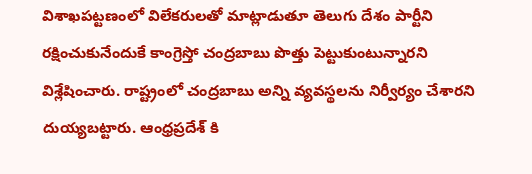విశాఖపట్టణంలో విలేకరులతో మాట్లాడుతూ తెలుగు దేశం పార్టీని రక్షించుకునేందుకే కాంగ్రెస్తో చంద్రబాబు పొత్తు పెట్టుకుంటున్నారని విశ్లేషించారు. రాష్ట్రంలో చంద్రబాబు అన్ని వ్యవస్థలను నిర్వీర్యం చేశారని దుయ్యబట్టారు. ఆంధ్రప్రదేశ్ కి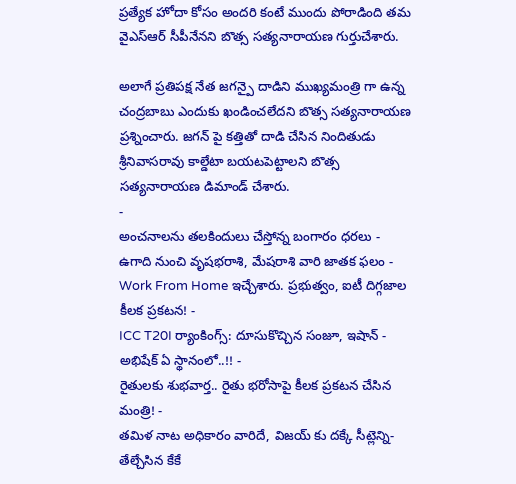ప్రత్యేక హోదా కోసం అందరి కంటే ముందు పోరాడింది తమ వైఎస్ఆర్ సీపీనేనని బొత్స సత్యనారాయణ గుర్తుచేశారు.

అలాగే ప్రతిపక్ష నేత జగన్పై దాడిని ముఖ్యమంత్రి గా ఉన్న చంద్రబాబు ఎందుకు ఖండించలేదని బొత్స సత్యనారాయణ ప్రశ్నించారు. జగన్ పై కత్తితో దాడి చేసిన నిందితుడు శ్రీనివాసరావు కాల్డేటా బయటపెట్టాలని బొత్స సత్యనారాయణ డిమాండ్ చేశారు.
-
అంచనాలను తలకిందులు చేస్తోన్న బంగారం ధరలు -
ఉగాది నుంచి వృషభరాశి, మేషరాశి వారి జాతక ఫలం -
Work From Home ఇచ్చేశారు. ప్రభుత్వం, ఐటీ దిగ్గజాల కీలక ప్రకటన! -
ICC T20I ర్యాంకింగ్స్: దూసుకొచ్చిన సంజూ, ఇషాన్ - అభిషేక్ ఏ స్థానంలో..!! -
రైతులకు శుభవార్త.. రైతు భరోసాపై కీలక ప్రకటన చేసిన మంత్రి! -
తమిళ నాట అధికారం వారిదే, విజయ్ కు దక్కే సీట్లెన్ని- తేల్చేసిన కేకే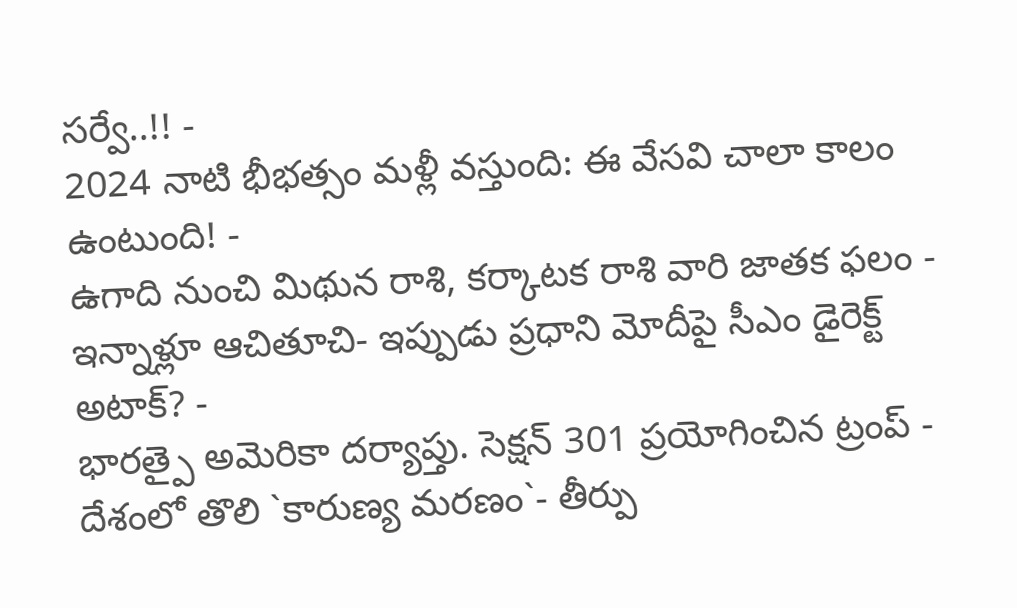సర్వే..!! -
2024 నాటి భీభత్సం మళ్లీ వస్తుంది: ఈ వేసవి చాలా కాలం ఉంటుంది! -
ఉగాది నుంచి మిథున రాశి, కర్కాటక రాశి వారి జాతక ఫలం -
ఇన్నాళ్లూ ఆచితూచి- ఇప్పుడు ప్రధాని మోదీపై సీఎం డైరెక్ట్ అటాక్? -
భారత్పై అమెరికా దర్యాప్తు. సెక్షన్ 301 ప్రయోగించిన ట్రంప్ -
దేశంలో తొలి `కారుణ్య మరణం`- తీర్పు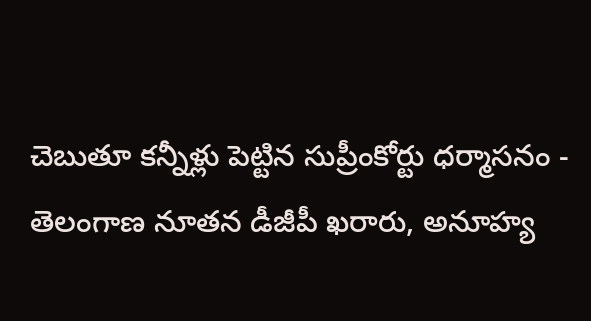చెబుతూ కన్నీళ్లు పెట్టిన సుప్రీంకోర్టు ధర్మాసనం -
తెలంగాణ నూతన డీజీపీ ఖరారు, అనూహ్య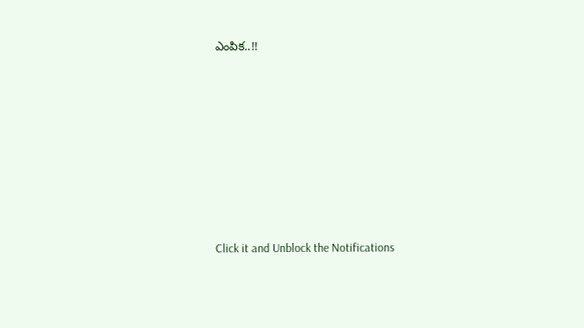ఎంపిక..!!












Click it and Unblock the Notifications